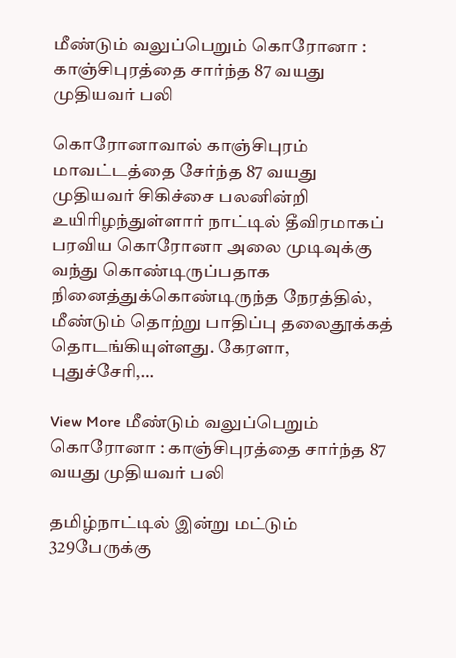மீண்டும் வலுப்பெறும் கொரோனா : காஞ்சிபுரத்தை சார்ந்த 87 வயது முதியவர் பலி

கொரோனாவால் காஞ்சிபுரம் மாவட்டத்தை சேர்ந்த 87 வயது முதியவர் சிகிச்சை பலனின்றி உயிரிழந்துள்ளார் நாட்டில் தீவிரமாகப் பரவிய கொரோனா அலை முடிவுக்கு வந்து கொண்டிருப்பதாக நினைத்துக்கொண்டிருந்த நேரத்தில், மீண்டும் தொற்று பாதிப்பு தலைதூக்கத் தொடங்கியுள்ளது. கேரளா, புதுச்சேரி,…

View More மீண்டும் வலுப்பெறும் கொரோனா : காஞ்சிபுரத்தை சார்ந்த 87 வயது முதியவர் பலி

தமிழ்நாட்டில் இன்று மட்டும் 329பேருக்கு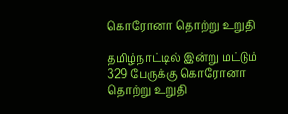கொரோனா தொற்று உறுதி

தமிழ்நாட்டில் இன்று மட்டும்  329 பேருக்கு கொரோனா தொற்று உறுதி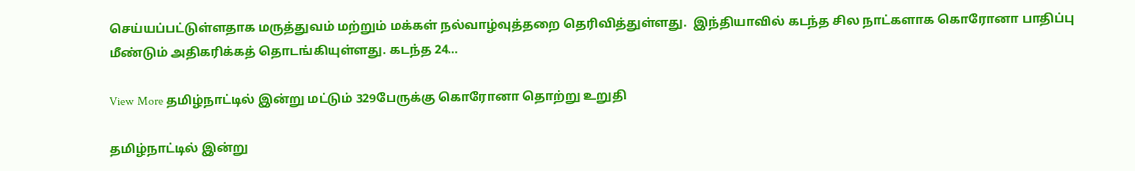செய்யப்பட்டுள்ளதாக மருத்துவம் மற்றும் மக்கள் நல்வாழ்வுத்தறை தெரிவித்துள்ளது.  இந்தியாவில் கடந்த சில நாட்களாக கொரோனா பாதிப்பு மீண்டும் அதிகரிக்கத் தொடங்கியுள்ளது. கடந்த 24…

View More தமிழ்நாட்டில் இன்று மட்டும் 329பேருக்கு கொரோனா தொற்று உறுதி

தமிழ்நாட்டில் இன்று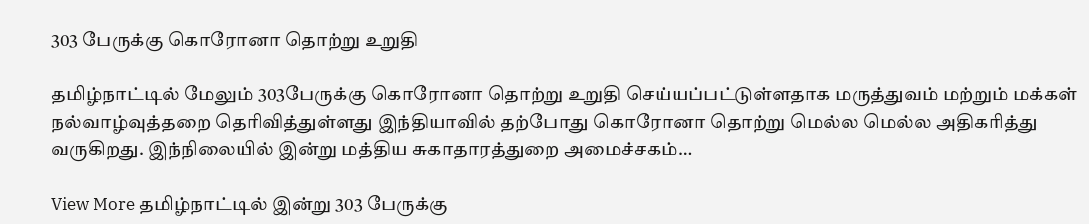303 பேருக்கு கொரோனா தொற்று உறுதி

தமிழ்நாட்டில் மேலும் 303பேருக்கு கொரோனா தொற்று உறுதி செய்யப்பட்டுள்ளதாக மருத்துவம் மற்றும் மக்கள் நல்வாழ்வுத்தறை தெரிவித்துள்ளது இந்தியாவில் தற்போது கொரோனா தொற்று மெல்ல மெல்ல அதிகரித்து வருகிறது. இந்நிலையில் இன்று மத்திய சுகாதாரத்துறை அமைச்சகம்…

View More தமிழ்நாட்டில் இன்று 303 பேருக்கு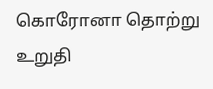கொரோனா தொற்று உறுதி